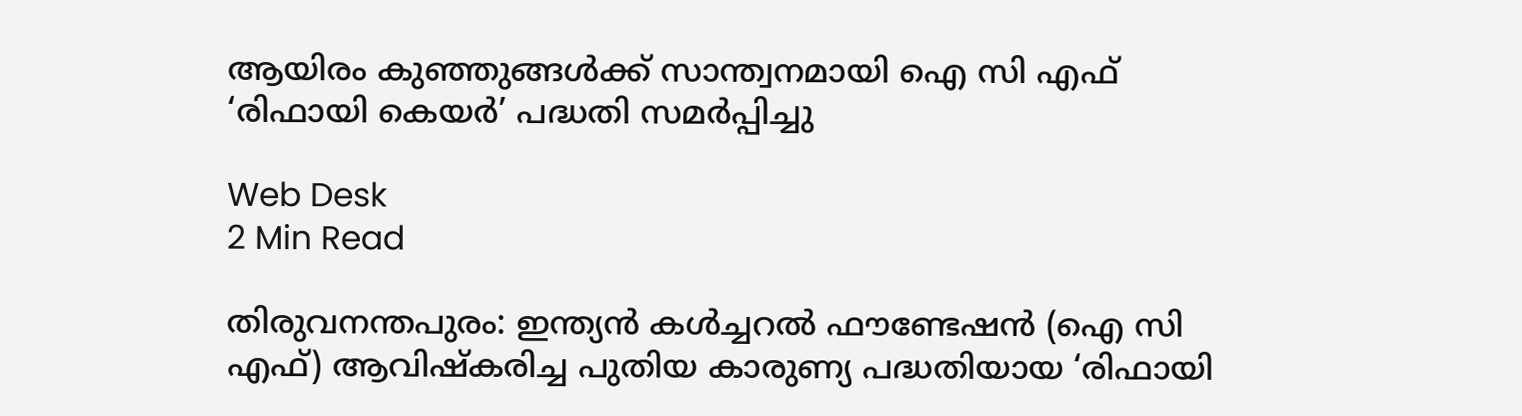ആയിരം കുഞ്ഞുങ്ങള്‍ക്ക് സാന്ത്വനമായി ഐ സി എഫ് ‘രിഫായി കെയര്‍’ പദ്ധതി സമര്‍പ്പിച്ചു

Web Desk
2 Min Read

തിരുവനന്തപുരം: ഇന്ത്യന്‍ കള്‍ച്ചറല്‍ ഫൗണ്ടേഷന്‍ (ഐ സി എഫ്) ആവിഷ്‌കരിച്ച പുതിയ കാരുണ്യ പദ്ധതിയായ ‘രിഫായി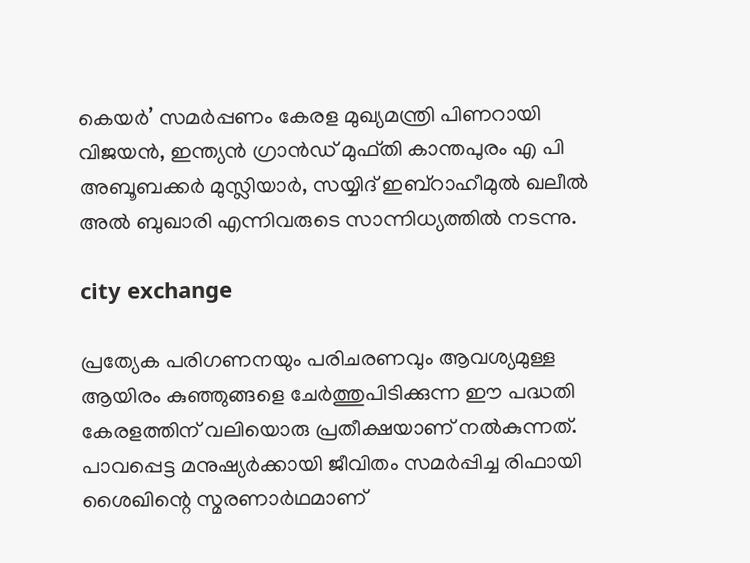കെയര്‍’ സമര്‍പ്പണം കേരള മുഖ്യമന്ത്രി പിണറായി വിജയന്‍, ഇന്ത്യന്‍ ഗ്രാന്‍ഡ് മുഫ്തി കാന്തപുരം എ പി അബൂബക്കര്‍ മുസ്ലിയാര്‍, സയ്യിദ് ഇബ്റാഹീമുല്‍ ഖലീല്‍ അല്‍ ബുഖാരി എന്നിവരുടെ സാന്നിധ്യത്തില്‍ നടന്നു.

city exchange

പ്രത്യേക പരിഗണനയും പരിചരണവും ആവശ്യമുള്ള ആയിരം കുഞ്ഞുങ്ങളെ ചേര്‍ത്തുപിടിക്കുന്ന ഈ പദ്ധതി കേരളത്തിന് വലിയൊരു പ്രതീക്ഷയാണ് നല്‍കുന്നത്. പാവപ്പെട്ട മനുഷ്യര്‍ക്കായി ജീവിതം സമര്‍പ്പിച്ച രിഫായി ശൈഖിന്റെ സ്മരണാര്‍ഥമാണ്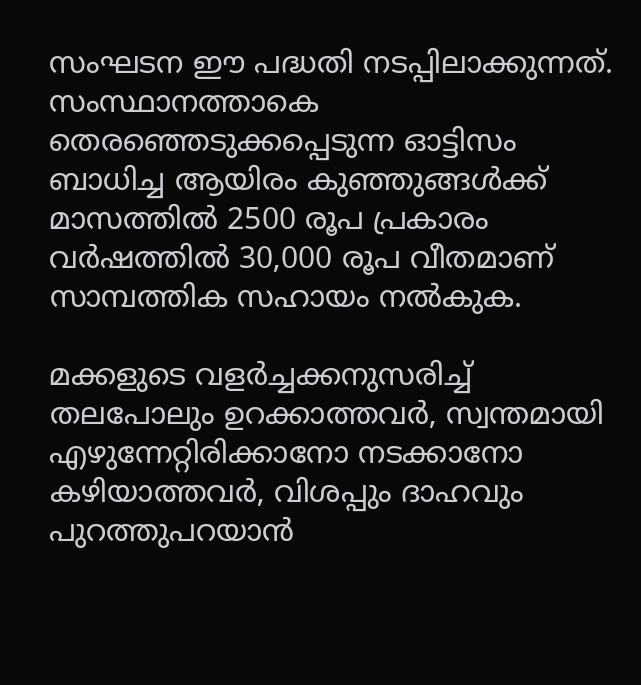സംഘടന ഈ പദ്ധതി നടപ്പിലാക്കുന്നത്. സംസ്ഥാനത്താകെ തെരഞ്ഞെടുക്കപ്പെടുന്ന ഓട്ടിസം ബാധിച്ച ആയിരം കുഞ്ഞുങ്ങള്‍ക്ക് മാസത്തില്‍ 2500 രൂപ പ്രകാരം വര്‍ഷത്തില്‍ 30,000 രൂപ വീതമാണ് സാമ്പത്തിക സഹായം നല്‍കുക.

മക്കളുടെ വളര്‍ച്ചക്കനുസരിച്ച് തലപോലും ഉറക്കാത്തവര്‍, സ്വന്തമായി എഴുന്നേറ്റിരിക്കാനോ നടക്കാനോ കഴിയാത്തവര്‍, വിശപ്പും ദാഹവും പുറത്തുപറയാന്‍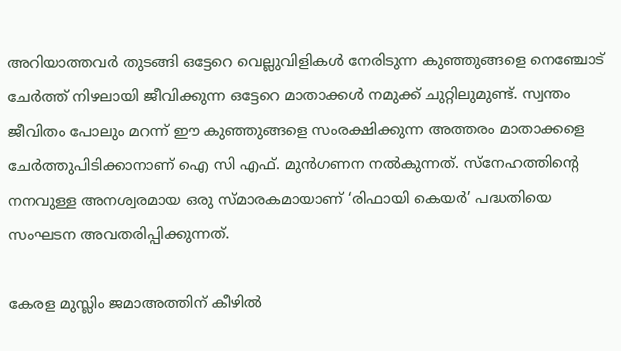അറിയാത്തവര്‍ തുടങ്ങി ഒട്ടേറെ വെല്ലുവിളികള്‍ നേരിടുന്ന കുഞ്ഞുങ്ങളെ നെഞ്ചോട് ചേര്‍ത്ത് നിഴലായി ജീവിക്കുന്ന ഒട്ടേറെ മാതാക്കള്‍ നമുക്ക് ചുറ്റിലുമുണ്ട്. സ്വന്തം ജീവിതം പോലും മറന്ന് ഈ കുഞ്ഞുങ്ങളെ സംരക്ഷിക്കുന്ന അത്തരം മാതാക്കളെ ചേര്‍ത്തുപിടിക്കാനാണ് ഐ സി എഫ്. മുന്‍ഗണന നല്‍കുന്നത്. സ്‌നേഹത്തിന്റെ നനവുള്ള അനശ്വരമായ ഒരു സ്മാരകമായാണ് ‘രിഫായി കെയര്‍’ പദ്ധതിയെ സംഘടന അവതരിപ്പിക്കുന്നത്.

കേരള മുസ്ലിം ജമാഅത്തിന് കീഴില്‍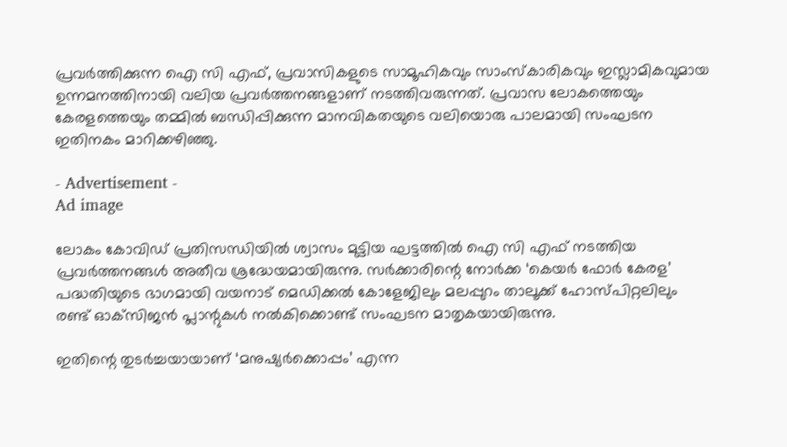പ്രവര്‍ത്തിക്കുന്ന ഐ സി എഫ്, പ്രവാസികളുടെ സാമൂഹികവും സാംസ്‌കാരികവും ഇസ്ലാമികവുമായ ഉന്നമനത്തിനായി വലിയ പ്രവര്‍ത്തനങ്ങളാണ് നടത്തിവരുന്നത്. പ്രവാസ ലോകത്തെയും കേരളത്തെയും തമ്മില്‍ ബന്ധിപ്പിക്കുന്ന മാനവികതയുടെ വലിയൊരു പാലമായി സംഘടന ഇതിനകം മാറിക്കഴിഞ്ഞു.

- Advertisement -
Ad image

ലോകം കോവിഡ് പ്രതിസന്ധിയില്‍ ശ്വാസം മുട്ടിയ ഘട്ടത്തില്‍ ഐ സി എഫ് നടത്തിയ പ്രവര്‍ത്തനങ്ങള്‍ അതീവ ശ്രദ്ധേയമായിരുന്നു. സര്‍ക്കാരിന്റെ നോര്‍ക്ക ‘കെയര്‍ ഫോര്‍ കേരള’ പദ്ധതിയുടെ ഭാഗമായി വയനാട് മെഡിക്കല്‍ കോളേജിലും മലപ്പുറം താലൂക്ക് ഹോസ്പിറ്റലിലും രണ്ട് ഓക്‌സിജന്‍ പ്ലാന്റുകള്‍ നല്‍കിക്കൊണ്ട് സംഘടന മാതൃകയായിരുന്നു.

ഇതിന്റെ തുടര്‍ച്ചയായാണ് ‘മനുഷ്യര്‍ക്കൊപ്പം’ എന്ന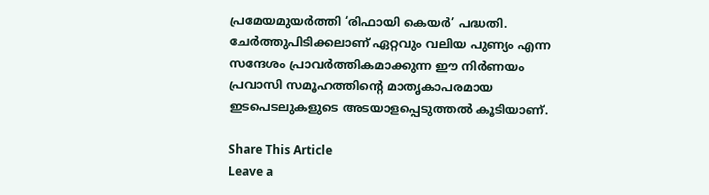പ്രമേയമുയര്‍ത്തി ‘രിഫായി കെയര്‍’ പദ്ധതി. ചേര്‍ത്തുപിടിക്കലാണ് ഏറ്റവും വലിയ പുണ്യം എന്ന സന്ദേശം പ്രാവര്‍ത്തികമാക്കുന്ന ഈ നിര്‍ണയം പ്രവാസി സമൂഹത്തിന്റെ മാതൃകാപരമായ ഇടപെടലുകളുടെ അടയാളപ്പെടുത്തല്‍ കൂടിയാണ്.

Share This Article
Leave a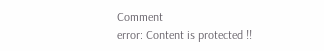Comment
error: Content is protected !!